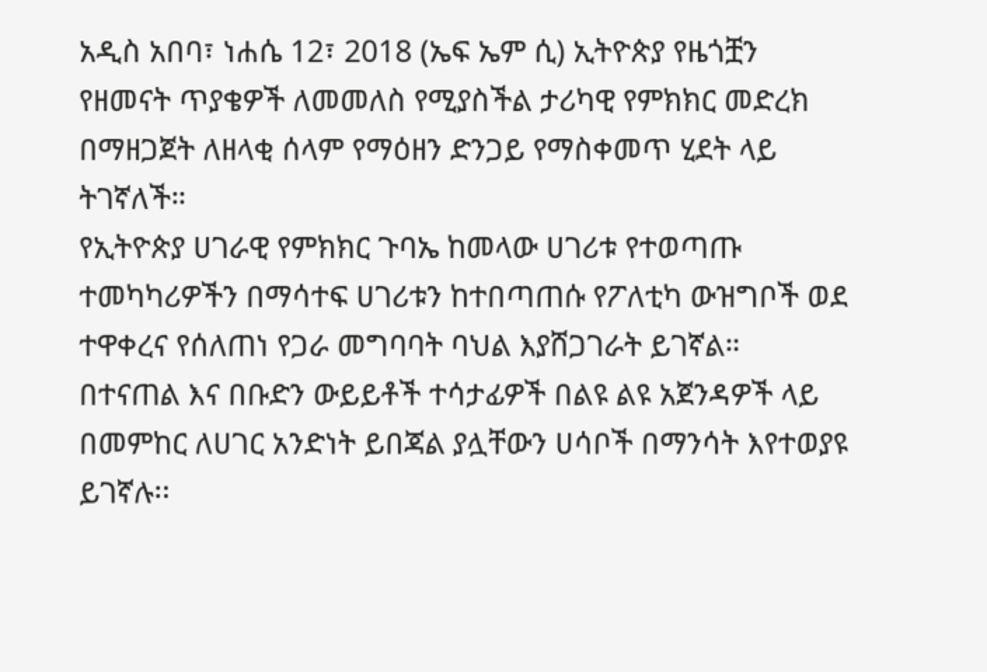አዲስ አበባ፣ ነሐሴ 12፣ 2018 (ኤፍ ኤም ሲ) ኢትዮጵያ የዜጎቿን የዘመናት ጥያቄዎች ለመመለስ የሚያስችል ታሪካዊ የምክክር መድረክ በማዘጋጀት ለዘላቂ ሰላም የማዕዘን ድንጋይ የማስቀመጥ ሂደት ላይ ትገኛለች።
የኢትዮጵያ ሀገራዊ የምክክር ጉባኤ ከመላው ሀገሪቱ የተወጣጡ ተመካካሪዎችን በማሳተፍ ሀገሪቱን ከተበጣጠሱ የፖለቲካ ውዝግቦች ወደ ተዋቀረና የሰለጠነ የጋራ መግባባት ባህል እያሸጋገራት ይገኛል።
በተናጠል እና በቡድን ውይይቶች ተሳታፊዎች በልዩ ልዩ አጀንዳዎች ላይ በመምከር ለሀገር አንድነት ይበጃል ያሏቸውን ሀሳቦች በማንሳት እየተወያዩ ይገኛሉ፡፡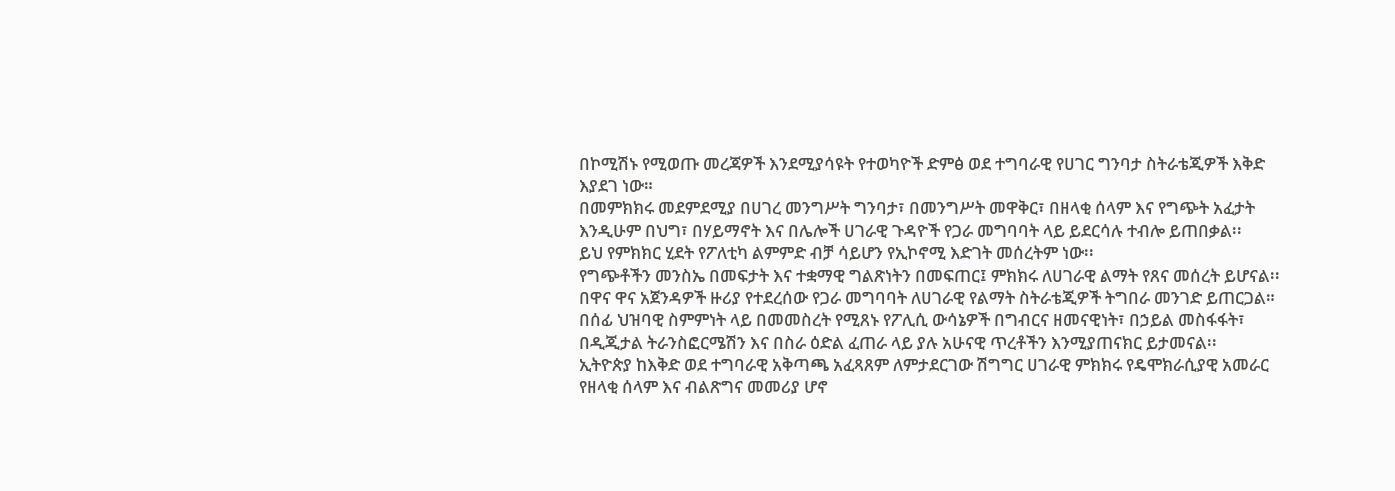በኮሚሽኑ የሚወጡ መረጃዎች እንደሚያሳዩት የተወካዮች ድምፅ ወደ ተግባራዊ የሀገር ግንባታ ስትራቴጂዎች እቅድ እያደገ ነው።
በመምክክሩ መደምደሚያ በሀገረ መንግሥት ግንባታ፣ በመንግሥት መዋቅር፣ በዘላቂ ሰላም እና የግጭት አፈታት እንዲሁም በህግ፣ በሃይማኖት እና በሌሎች ሀገራዊ ጉዳዮች የጋራ መግባባት ላይ ይደርሳሉ ተብሎ ይጠበቃል፡፡
ይህ የምክክር ሂደት የፖለቲካ ልምምድ ብቻ ሳይሆን የኢኮኖሚ እድገት መሰረትም ነው፡፡
የግጭቶችን መንስኤ በመፍታት እና ተቋማዊ ግልጽነትን በመፍጠር፤ ምክክሩ ለሀገራዊ ልማት የጸና መሰረት ይሆናል፡፡
በዋና ዋና አጀንዳዎች ዙሪያ የተደረሰው የጋራ መግባባት ለሀገራዊ የልማት ስትራቴጂዎች ትግበራ መንገድ ይጠርጋል።
በሰፊ ህዝባዊ ስምምነት ላይ በመመስረት የሚጸኑ የፖሊሲ ውሳኔዎች በግብርና ዘመናዊነት፣ በኃይል መስፋፋት፣ በዲጂታል ትራንስፎርሜሽን እና በስራ ዕድል ፈጠራ ላይ ያሉ አሁናዊ ጥረቶችን እንሚያጠናክር ይታመናል፡፡
ኢትዮጵያ ከእቅድ ወደ ተግባራዊ አቅጣጫ አፈጻጸም ለምታደርገው ሽግግር ሀገራዊ ምክክሩ የዴሞክራሲያዊ አመራር የዘላቂ ሰላም እና ብልጽግና መመሪያ ሆኖ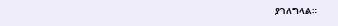ያገለግላል።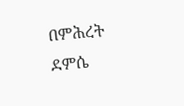በምሕረት ደምሴ